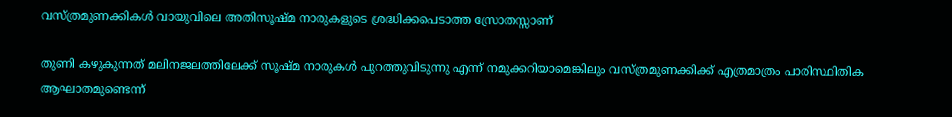വസ്ത്രമുണക്കികള്‍ വായുവിലെ അതിസൂഷ്മ നാരുകളുടെ ശ്രദ്ധിക്കപെടാത്ത സ്രോതസ്സാണ്

തുണി കഴുകുന്നത് മലിനജലത്തിലേക്ക് സൂഷ്മ നാരുകള്‍ പുറത്തുവിടുന്നു എന്ന് നമുക്കറിയാമെങ്കിലും വസ്ത്രമുണക്കിക്ക് എത്രമാത്രം പാരിസ്ഥിതിക ആഘാതമുണ്ടെന്ന്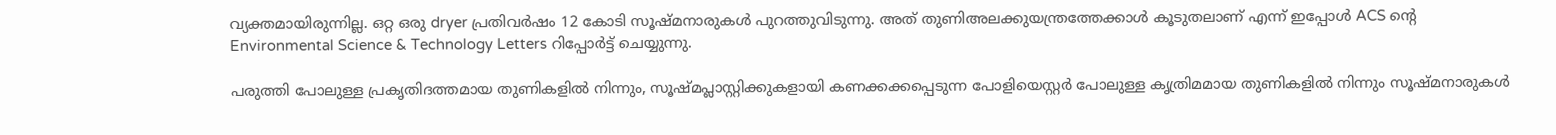വ്യക്തമായിരുന്നില്ല. ഒറ്റ ഒരു dryer പ്രതിവര്‍ഷം 12 കോടി സൂഷ്മനാരുകള്‍ പുറത്തുവിടുന്നു. അത് തുണിഅലക്കുയന്ത്രത്തേക്കാള്‍ കൂടുതലാണ് എന്ന് ഇപ്പോള്‍ ACS ന്റെ Environmental Science & Technology Letters റിപ്പോര്‍ട്ട് ചെയ്യുന്നു.

പരുത്തി പോലുള്ള പ്രകൃതിദത്തമായ തുണികളില്‍ നിന്നും, സൂഷ്മപ്ലാസ്റ്റിക്കുകളായി കണക്കക്കപ്പെടുന്ന പോളിയെസ്റ്റര്‍ പോലുള്ള കൃത്രിമമായ തുണികളില്‍ നിന്നും സൂഷ്മനാരുകള്‍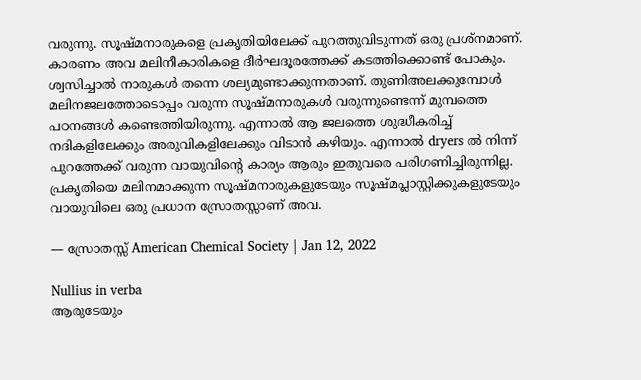വരുന്നു. സൂഷ്മനാരുകളെ പ്രകൃതിയിലേക്ക് പുറത്തുവിടുന്നത് ഒരു പ്രശ്നമാണ്. കാരണം അവ മലിനീകാരികളെ ദീര്‍ഘദൂരത്തേക്ക് കടത്തിക്കൊണ്ട് പോകും. ശ്വസിച്ചാല്‍ നാരുകള്‍ തന്നെ ശല്യമുണ്ടാക്കുന്നതാണ്. തുണിഅലക്കുമ്പോള്‍ മലിനജലത്തോടൊപ്പം വരുന്ന സൂഷ്മനാരുകള്‍ വരുന്നുണ്ടെന്ന് മുമ്പത്തെ പഠനങ്ങള്‍ കണ്ടെത്തിയിരുന്നു. എന്നാല്‍ ആ ജലത്തെ ശുദ്ധീകരിച്ച് നദികളിലേക്കും അരുവികളിലേക്കും വിടാന്‍ കഴിയും. എന്നാല്‍ dryers ല്‍ നിന്ന് പുറത്തേക്ക് വരുന്ന വായുവിന്റെ കാര്യം ആരും ഇതുവരെ പരിഗണിച്ചിരുന്നില്ല. പ്രകൃതിയെ മലിനമാക്കുന്ന സൂഷ്മനാരുകളുടേയും സൂഷ്മപ്ലാസ്റ്റിക്കുകളുടേയും വായുവിലെ ഒരു പ്രധാന സ്രോതസ്സാണ് അവ.

— സ്രോതസ്സ് American Chemical Society | Jan 12, 2022

Nullius in verba
ആരുടേയും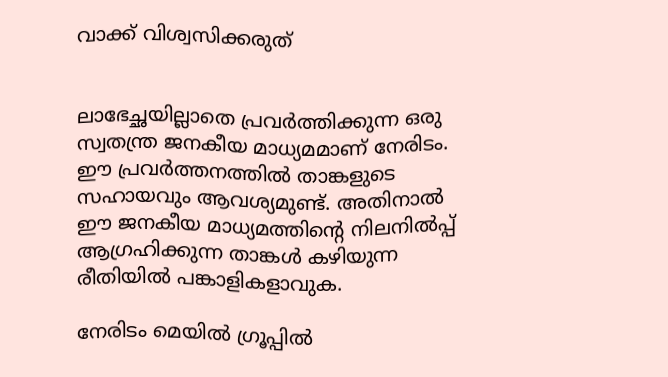വാക്ക് വിശ്വസിക്കരുത്


ലാഭേച്ഛയില്ലാതെ പ്രവര്‍ത്തിക്കുന്ന ഒരു സ്വതന്ത്ര ജനകീയ മാധ്യമമാണ് നേരിടം. ഈ പ്രവര്‍ത്തനത്തില്‍ താങ്കളുടെ സഹായവും ആവശ്യമുണ്ട്. അതിനാല്‍ ഈ ജനകീയ മാധ്യമത്തിന്റെ നിലനില്‍പ്പ് ആഗ്രഹിക്കുന്ന താങ്കള്‍ കഴിയുന്ന രീതിയില്‍ പങ്കാളികളാവുക.

നേരിടം മെയില്‍ ഗ്രൂപ്പില്‍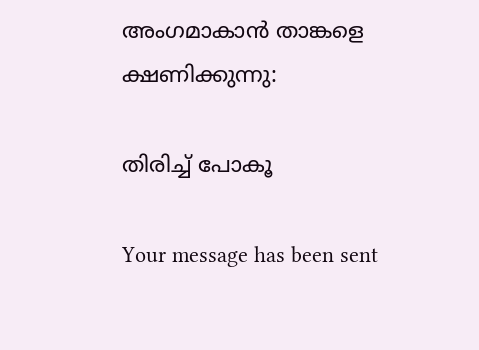അംഗമാകാന്‍ താങ്കളെ ക്ഷണിക്കുന്നു:

തിരിച്ച് പോകൂ

Your message has been sent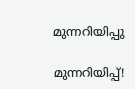മുന്നറിയിപ്പു

മുന്നറിയിപ്പ്!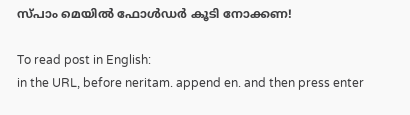സ്പാം മെയില്‍ ഫോള്‍ഡര്‍ കൂടി നോക്കണ!

To read post in English:
in the URL, before neritam. append en. and then press enter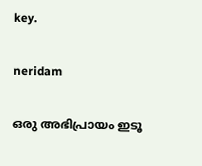key.

neridam

ഒരു അഭിപ്രായം ഇടൂ